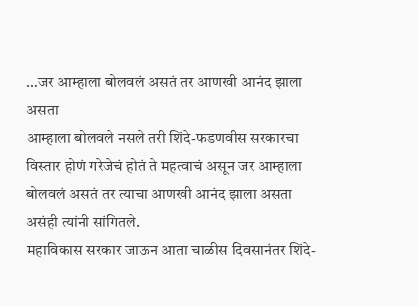…जर आम्हाला बोलवलं असतं तर आणखी आनंद झाला असता
आम्हाला बोलवले नसले तरी शिंदे-फडणवीस सरकारचा विस्तार होणं गरेजेचं होतं ते महत्वाचं असून जर आम्हाला बोलवलं असतं तर त्याचा आणखी आनंद झाला असता असंही त्यांनी सांगितले.
महाविकास सरकार जाऊन आता चाळीस दिवसानंतर शिंदे-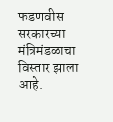फडणवीस सरकारच्या मंत्रिमंडळाचा विस्तार झाला आहे.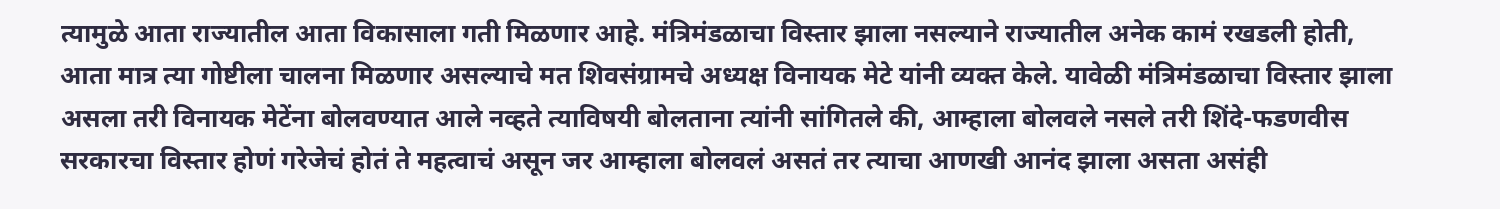त्यामुळे आता राज्यातील आता विकासाला गती मिळणार आहे. मंत्रिमंडळाचा विस्तार झाला नसल्याने राज्यातील अनेक कामं रखडली होती, आता मात्र त्या गोष्टीला चालना मिळणार असल्याचे मत शिवसंग्रामचे अध्यक्ष विनायक मेटे यांनी व्यक्त केले. यावेळी मंत्रिमंडळाचा विस्तार झाला असला तरी विनायक मेटेंना बोलवण्यात आले नव्हते त्याविषयी बोलताना त्यांनी सांगितले की, आम्हाला बोलवले नसले तरी शिंदे-फडणवीस सरकारचा विस्तार होणं गरेजेचं होतं ते महत्वाचं असून जर आम्हाला बोलवलं असतं तर त्याचा आणखी आनंद झाला असता असंही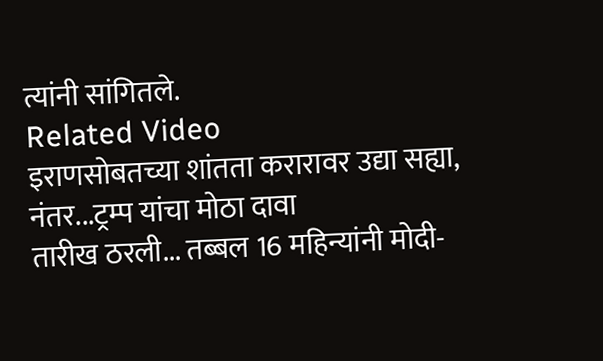त्यांनी सांगितले.
Related Video
इराणसोबतच्या शांतता करारावर उद्या सह्या, नंतर...ट्रम्प यांचा मोठा दावा
तारीख ठरली... तब्बल 16 महिन्यांनी मोदी-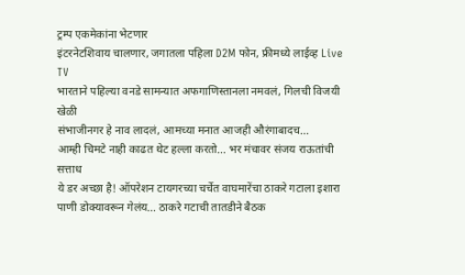ट्रम्प एकमेकांना भेटणार
इंटरनेटशिवाय चालणार, जगातला पहिला D2M फोन, फ्रीमध्ये लाईव्ह Live TV
भारताने पहिल्या वनडे सामन्यात अफगाणिस्तानला नमवलं, गिलची विजयी खेळी
संभाजीनगर हे नाव लादलं, आमच्या मनात आजही औरंगाबादच...
आम्ही चिमटे नाही काढत थेट हल्ला करतो... भर मंचावर संजय राऊतांची सत्ताध
ये डर अच्छा है! ऑपरेशन टायगरच्या चर्चेत वाघमारेंचा ठाकरे गटाला इशारा
पाणी डोक्यावरून गेलंय... ठाकरे गटाची तातडीने बैठक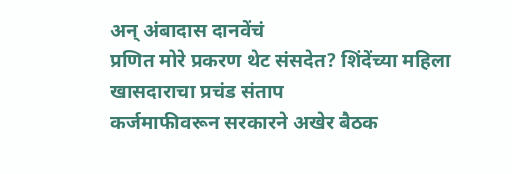अन् अंबादास दानवेंचं
प्रणित मोरे प्रकरण थेट संसदेत? शिंदेंच्या महिला खासदाराचा प्रचंड संताप
कर्जमाफीवरून सरकारने अखेर बैठक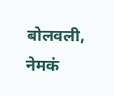बोलवली, नेमकं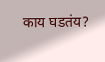काय घडतंय?